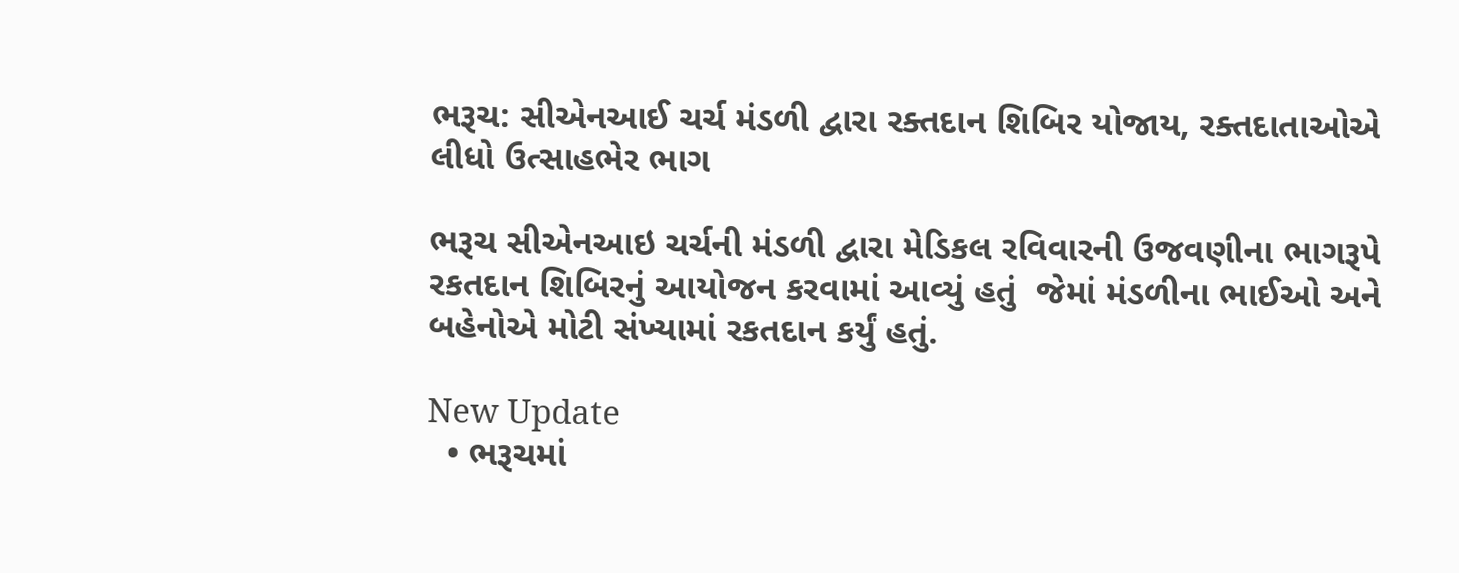ભરૂચ: સીએનઆઈ ચર્ચ મંડળી દ્વારા રક્તદાન શિબિર યોજાય, રક્તદાતાઓએ લીધો ઉત્સાહભેર ભાગ

ભરૂચ સીએનઆઇ ચર્ચની મંડળી દ્વારા મેડિકલ રવિવારની ઉજવણીના ભાગરૂપે રકતદાન શિબિરનું આયોજન કરવામાં આવ્યું હતું  જેમાં મંડળીના ભાઈઓ અને બહેનોએ મોટી સંખ્યામાં રકતદાન કર્યું હતું.

New Update
  • ભરૂચમાં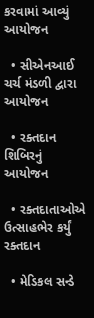કરવામાં આવ્યું આયોજન

  • સીએનઆઈ ચર્ચ મંડળી દ્વારા આયોજન

  • રક્તદાન શિબિરનું આયોજન

  • રક્તદાતાઓએ ઉત્સાહભેર કર્યું રક્તદાન

  • મેડિકલ સન્ડે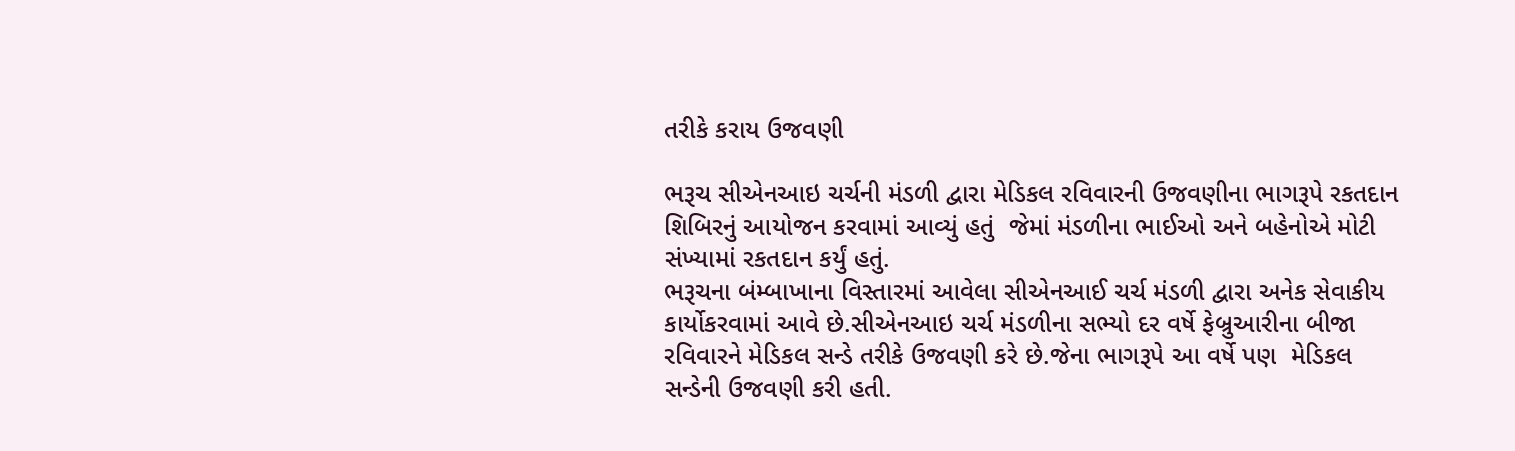તરીકે કરાય ઉજવણી

ભરૂચ સીએનઆઇ ચર્ચની મંડળી દ્વારા મેડિકલ રવિવારની ઉજવણીના ભાગરૂપે રકતદાન શિબિરનું આયોજન કરવામાં આવ્યું હતું  જેમાં મંડળીના ભાઈઓ અને બહેનોએ મોટી સંખ્યામાં રકતદાન કર્યું હતું.
ભરૂચના બંમ્બાખાના વિસ્તારમાં આવેલા સીએનઆઈ ચર્ચ મંડળી દ્વારા અનેક સેવાકીય કાર્યોકરવામાં આવે છે.સીએનઆઇ ચર્ચ મંડળીના સભ્યો દર વર્ષે ફેબ્રુઆરીના બીજા રવિવારને મેડિકલ સન્ડે તરીકે ઉજવણી કરે છે.જેના ભાગરૂપે આ વર્ષે પણ  મેડિકલ સન્ડેની ઉજવણી કરી હતી.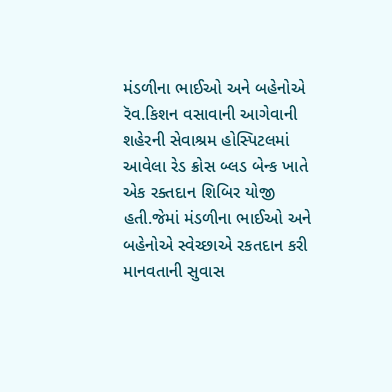મંડળીના ભાઈઓ અને બહેનોએ  રૅવ.કિશન વસાવાની આગેવાની શહેરની સેવાશ્રમ હોસ્પિટલમાં આવેલા રેડ ક્રોસ બ્લડ બેન્ક ખાતે એક રક્તદાન શિબિર યોજી હતી.જેમાં મંડળીના ભાઈઓ અને બહેનોએ સ્વેચ્છાએ રકતદાન કરી માનવતાની સુવાસ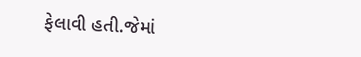ફેલાવી હતી.જેમાં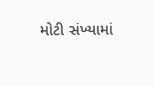મોટી સંખ્યામાં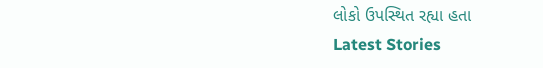લોકો ઉપસ્થિત રહ્યા હતા
Latest Stories